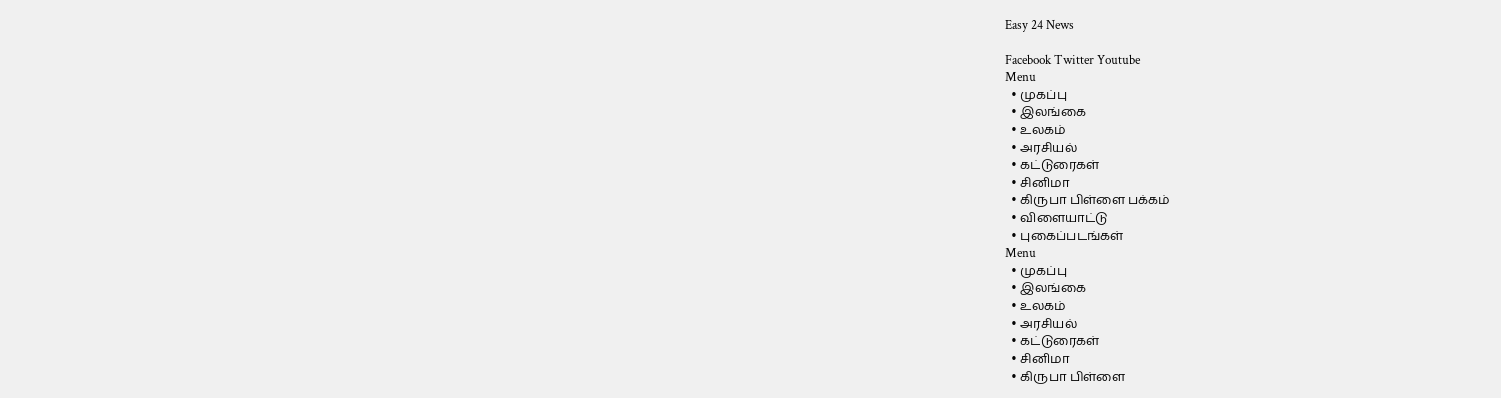Easy 24 News

Facebook Twitter Youtube
Menu
  • முகப்பு
  • இலங்கை
  • உலகம்
  • அரசியல்
  • கட்டுரைகள்
  • சினிமா
  • கிருபா பிள்ளை பக்கம்
  • விளையாட்டு
  • புகைப்படங்கள்
Menu
  • முகப்பு
  • இலங்கை
  • உலகம்
  • அரசியல்
  • கட்டுரைகள்
  • சினிமா
  • கிருபா பிள்ளை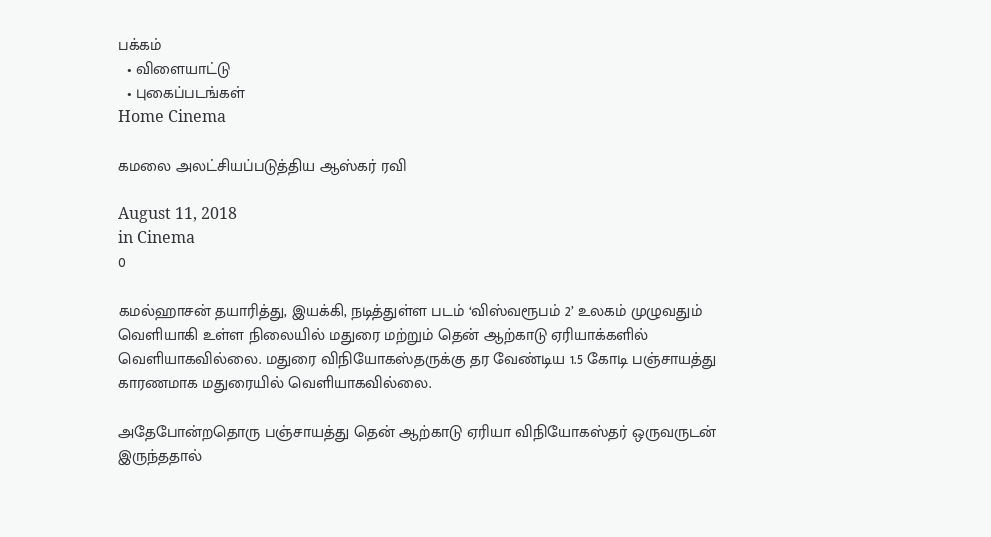பக்கம்
  • விளையாட்டு
  • புகைப்படங்கள்
Home Cinema

கமலை அலட்சியப்படுத்திய ஆஸ்கர் ரவி

August 11, 2018
in Cinema
0

கமல்ஹாசன் தயாரித்து, இயக்கி, நடித்துள்ள படம் ‘விஸ்வரூபம் 2’ உலகம் முழுவதும் வெளியாகி உள்ள நிலையில் மதுரை மற்றும் தென் ஆற்காடு ஏரியாக்களில் வெளியாகவில்லை. மதுரை விநியோகஸ்தருக்கு தர வேண்டிய 1.5 கோடி பஞ்சாயத்து காரணமாக மதுரையில் வெளியாகவில்லை.

அதேபோன்றதொரு பஞ்சாயத்து தென் ஆற்காடு ஏரியா விநியோகஸ்தர் ஒருவருடன் இருந்ததால்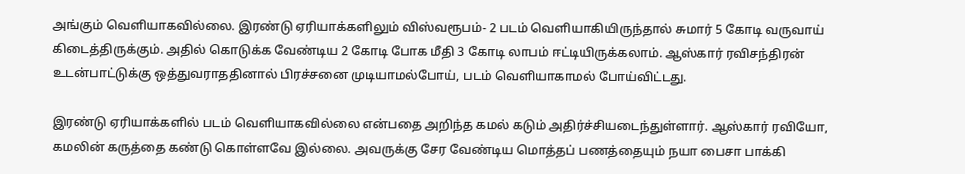அங்கும் வெளியாகவில்லை. இரண்டு ஏரியாக்களிலும் விஸ்வரூபம்- 2 படம் வெளியாகியிருந்தால் சுமார் 5 கோடி வருவாய் கிடைத்திருக்கும். அதில் கொடுக்க வேண்டிய 2 கோடி போக மீதி 3 கோடி லாபம் ஈட்டியிருக்கலாம். ஆஸ்கார் ரவிசந்திரன் உடன்பாட்டுக்கு ஒத்துவராததினால் பிரச்சனை முடியாமல்போய், படம் வெளியாகாமல் போய்விட்டது.

இரண்டு ஏரியாக்களில் படம் வெளியாகவில்லை என்பதை அறிந்த கமல் கடும் அதிர்ச்சியடைந்துள்ளார். ஆஸ்கார் ரவியோ, கமலின் கருத்தை கண்டு கொள்ளவே இல்லை. அவருக்கு சேர வேண்டிய மொத்தப் பணத்தையும் நயா பைசா பாக்கி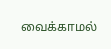வைக்காமல்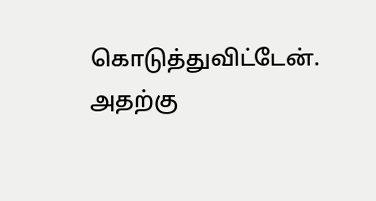கொடுத்துவிட்டேன். அதற்கு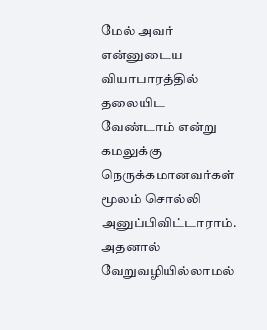மேல் அவர் என்னுடைய வியாபாரத்தில் தலையிட வேண்டாம் என்று கமலுக்கு நெருக்கமானவர்கள் மூலம் சொல்லி அனுப்பிவிட்டாராம். அதனால் வேறுவழியில்லாமல்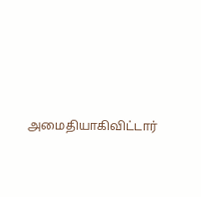அமைதியாகிவிட்டார்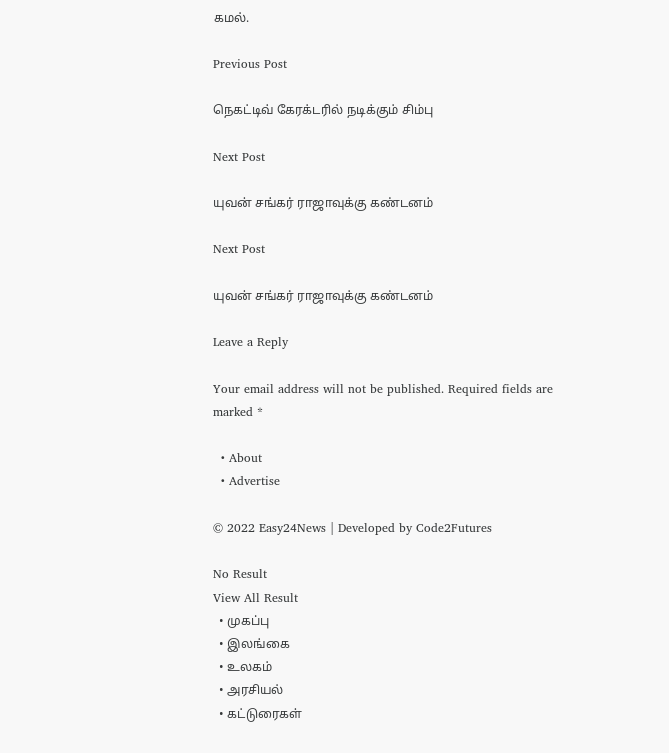கமல்.

Previous Post

நெகட்டிவ் கேரக்டரில் நடிக்கும் சிம்பு

Next Post

யுவன் சங்கர் ராஜாவுக்கு கண்டனம்

Next Post

யுவன் சங்கர் ராஜாவுக்கு கண்டனம்

Leave a Reply

Your email address will not be published. Required fields are marked *

  • About
  • Advertise

© 2022 Easy24News | Developed by Code2Futures

No Result
View All Result
  • முகப்பு
  • இலங்கை
  • உலகம்
  • அரசியல்
  • கட்டுரைகள்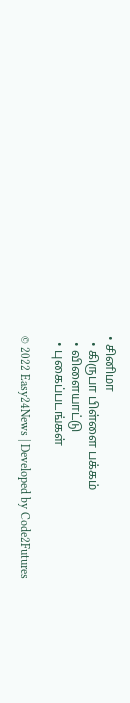• சினிமா
  • கிருபா பிள்ளை பக்கம்
  • விளையாட்டு
  • புகைப்படங்கள்

© 2022 Easy24News | Developed by Code2Futures